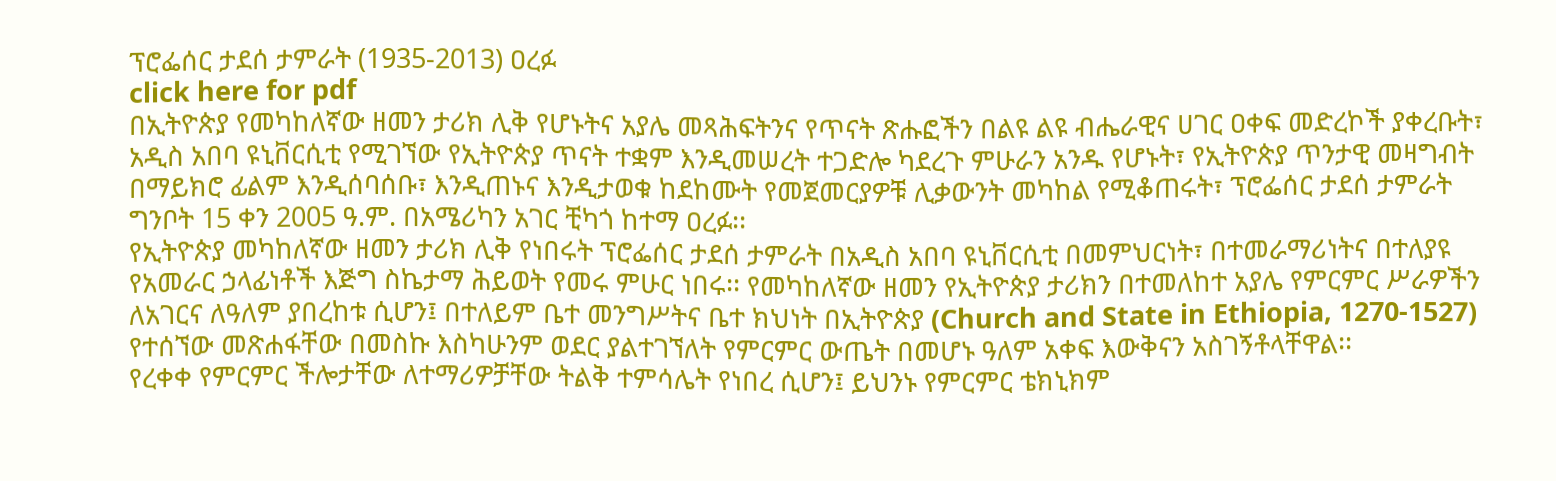ፕሮፌሰር ታደሰ ታምራት (1935-2013) ዐረፉ
click here for pdf
በኢትዮጵያ የመካከለኛው ዘመን ታሪክ ሊቅ የሆኑትና አያሌ መጻሕፍትንና የጥናት ጽሑፎችን በልዩ ልዩ ብሔራዊና ሀገር ዐቀፍ መድረኮች ያቀረቡት፣ አዲስ አበባ ዩኒቨርሲቲ የሚገኘው የኢትዮጵያ ጥናት ተቋም እንዲመሠረት ተጋድሎ ካደረጉ ምሁራን አንዱ የሆኑት፣ የኢትዮጵያ ጥንታዊ መዛግብት በማይክሮ ፊልም እንዲሰባሰቡ፣ እንዲጠኑና እንዲታወቁ ከደከሙት የመጀመርያዎቹ ሊቃውንት መካከል የሚቆጠሩት፣ ፕሮፌሰር ታደሰ ታምራት ግንቦት 15 ቀን 2005 ዓ.ም. በአሜሪካን አገር ቺካጎ ከተማ ዐረፉ፡፡
የኢትዮጵያ መካከለኛው ዘመን ታሪክ ሊቅ የነበሩት ፕሮፌሰር ታደሰ ታምራት በአዲስ አበባ ዩኒቨርሲቲ በመምህርነት፣ በተመራማሪነትና በተለያዩ የአመራር ኃላፊነቶች እጅግ ስኬታማ ሕይወት የመሩ ምሁር ነበሩ፡፡ የመካከለኛው ዘመን የኢትዮጵያ ታሪክን በተመለከተ አያሌ የምርምር ሥራዎችን ለአገርና ለዓለም ያበረከቱ ሲሆን፤ በተለይም ቤተ መንግሥትና ቤተ ክህነት በኢትዮጵያ (Church and State in Ethiopia, 1270-1527) የተሰኘው መጽሐፋቸው በመስኩ እስካሁንም ወደር ያልተገኘለት የምርምር ውጤት በመሆኑ ዓለም አቀፍ እውቅናን አስገኝቶላቸዋል፡፡
የረቀቀ የምርምር ችሎታቸው ለተማሪዎቻቸው ትልቅ ተምሳሌት የነበረ ሲሆን፤ ይህንኑ የምርምር ቴክኒክም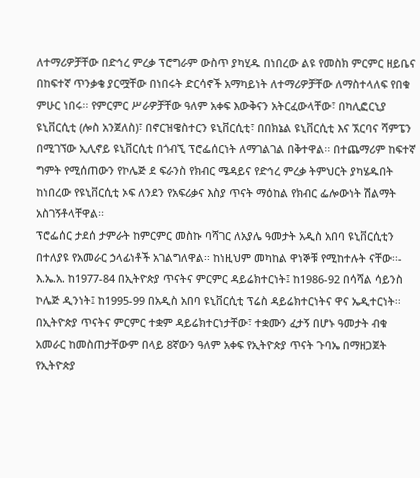ለተማሪዎቻቸው በድኅረ ምረቃ ፕሮግራም ውስጥ ያካሂዱ በነበረው ልዩ የመስክ ምርምር ዘይቤና በከፍተኛ ጥንቃቄ ያርሟቸው በነበሩት ድርሳኖች አማካይነት ለተማሪዎቻቸው ለማስተላለፍ የበቁ ምሁር ነበሩ፡፡ የምርምር ሥራዎቻቸው ዓለም አቀፍ እውቅናን አትርፈውላቸው፣ በካሊፎርኒያ ዩኒቨርሲቲ (ሎስ አንጀለስ)፣ በኖርዝዌስተርን ዩኒቨርሲቲ፣ በበክኔል ዩኒቨርሲቲ እና ኧርባና ሻምፔን በሚገኘው ኢሊኖይ ዩኒቨርሲቲ በጎብኚ ፕሮፌሰርነት ለማገልገል በቅተዋል፡፡ በተጨማሪም ከፍተኛ ግምት የሚሰጠውን የኮሌጅ ደ ፍራንስ የክብር ሜዳይና የድኅረ ምረቃ ትምህርት ያካሄዱበት ከነበረው የዩኒቨርሲቲ ኦፍ ለንደን የአፍሪቃና እስያ ጥናት ማዕከል የክብር ፌሎውነት ሽልማት አስገኝቶላቸዋል፡፡
ፕሮፌሰር ታደሰ ታምራት ከምርምር መስኩ ባሻገር ለአያሌ ዓመታት አዲስ አበባ ዩኒቨርሲቲን በተለያዩ የአመራር ኃላፊነቶች አገልግለዋል፡፡ ከነዚህም መካከል ዋነኞቹ የሚከተሉት ናቸው፡፡- እ.ኤ.አ. ከ1977-84 በኢትዮጵያ ጥናትና ምርምር ዳይሬክተርነት፤ ከ1986-92 በሳሻል ሳይንስ ኮሌጅ ዲንነት፤ ከ1995-99 በአዲስ አበባ ዩኒቨርሲቲ ፕሬስ ዳይሬክተርነትና ዋና ኤዲተርነት፡፡ በኢትዮጵያ ጥናትና ምርምር ተቋም ዳይሬክተርነታቸው፣ ተቋሙን ፈታኝ በሆኑ ዓመታት ብቁ አመራር ከመስጠታቸውም በላይ 8ኛውን ዓለም አቀፍ የኢትዮጵያ ጥናት ጉባኤ በማዘጋጀት የኢትዮጵያ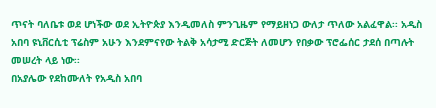ጥናት ባለቤቱ ወደ ሆነችው ወደ ኢትዮጵያ እንዲመለስ ምንጊዜም የማይዘነጋ ውለታ ጥለው አልፈዋል፡፡ አዲስ አበባ ዩኒቨርሲቲ ፕሬስም አሁን እንደምናየው ትልቅ አሳታሚ ድርጅት ለመሆን የበቃው ፕሮፌሰር ታደሰ በጣሉት መሠረት ላይ ነው፡፡
በአያሌው የደከሙለት የአዲስ አበባ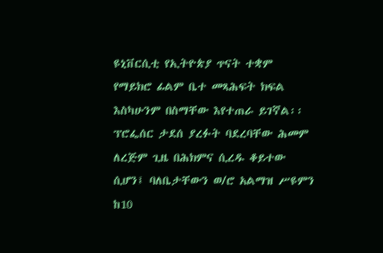ዩኒቨርሲቲ የኢትዮጵያ ጥናት ተቋም የማይክሮ ፊልም ቤተ መጻሕፍት ክፍል እስካሁንም በስማቸው እየተጠራ ይገኛል፡፡
ፕሮፌሰር ታደሰ ያረፉት ባደረባቸው ሕመም ለረጅም ጊዜ በሕክምና ሲረዱ ቆይተው ሲሆን፤ ባለቤታቸውን ወ/ሮ አልማዝ ሥዩምን ከ10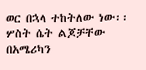ወር በኋላ ተከትለው ነው፡፡ ሦስት ሴት ልጆቻቸው በአሜሪካን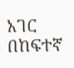አገር በከፍተኛ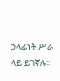ኃላፊነት ሥራ ላይ ይገኛሉ፡፡